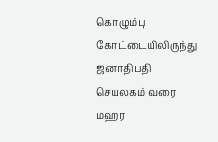கொழும்பு கோட்டையிலிருந்து ஜனாதிபதி செயலகம் வரை    மஹர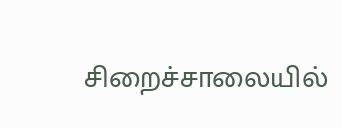சிறைச்சாலையில்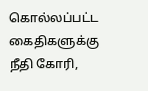கொல்லப்பட்ட கைதிகளுக்கு நீதி கோரி,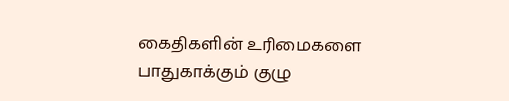கைதிகளின் உரிமைகளை பாதுகாக்கும் குழு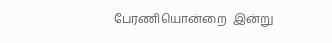பேரணியொன்றை  இன்று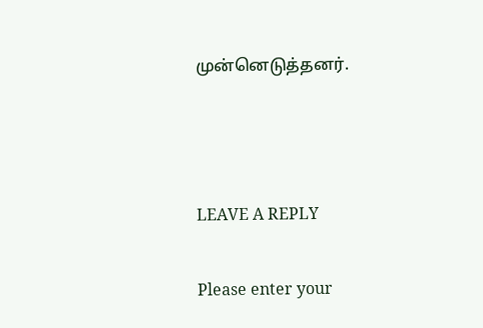முன்னெடுத்தனர்.



LEAVE A REPLY

Please enter your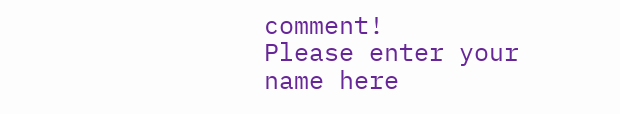comment!
Please enter your name here